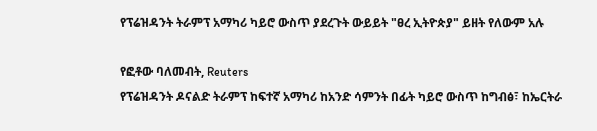የፕሬዝዳንት ትራምፕ አማካሪ ካይሮ ውስጥ ያደረጉት ውይይት "ፀረ ኢትዮጵያ" ይዘት የለውም አሉ

የፎቶው ባለመብት, Reuters
የፕሬዝዳንት ዶናልድ ትራምፕ ከፍተኛ አማካሪ ከአንድ ሳምንት በፊት ካይሮ ውስጥ ከግብፅ፣ ከኤርትራ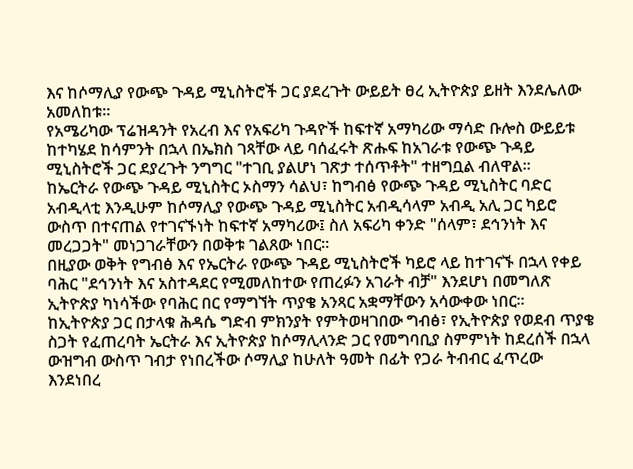እና ከሶማሊያ የውጭ ጉዳይ ሚኒስትሮች ጋር ያደረጉት ውይይት ፀረ ኢትዮጵያ ይዘት እንደሌለው አመለከቱ።
የአሜሪካው ፕሬዝዳንት የአረብ እና የአፍሪካ ጉዳዮች ከፍተኛ አማካሪው ማሳድ ቡሎስ ውይይቱ ከተካሄደ ከሳምንት በኋላ በኤክስ ገጻቸው ላይ ባሰፈሩት ጽሑፍ ከአገራቱ የውጭ ጉዳይ ሚኒስትሮች ጋር ደያረጉት ንግግር "ተገቢ ያልሆነ ገጽታ ተሰጥቶት" ተዘግቧል ብለዋል።
ከኤርትራ የውጭ ጉዳይ ሚኒስትር ኦስማን ሳልህ፣ ከግብፅ የውጭ ጉዳይ ሚኒስትር ባድር አብዲላቲ እንዲሁም ከሶማሊያ የውጭ ጉዳይ ሚኒስትር አብዲሳላም አብዲ አሊ ጋር ካይሮ ውስጥ በተናጠል የተገናኙነት ከፍተኛ አማካሪው፤ ስለ አፍሪካ ቀንድ "ሰላም፣ ደኅንነት እና መረጋጋት" መነጋገራቸውን በወቅቱ ገልጸው ነበር።
በዚያው ወቅት የግብፅ እና የኤርትራ የውጭ ጉዳይ ሚኒስትሮች ካይሮ ላይ ከተገናኙ በኋላ የቀይ ባሕር "ደኅንነት እና አስተዳደር የሚመለከተው የጠረፉን አገራት ብቻ" እንደሆነ በመግለጽ ኢትዮጵያ ካነሳችው የባሕር በር የማግኘት ጥያቄ አንጻር አቋማቸውን አሳውቀው ነበር።
ከኢትዮጵያ ጋር በታላቁ ሕዳሴ ግድብ ምክንያት የምትወዛገበው ግብፅ፣ የኢትዮጵያ የወደብ ጥያቄ ስጋት የፈጠረባት ኤርትራ እና ኢትዮጵያ ከሶማሊላንድ ጋር የመግባቢያ ስምምነት ከደረሰች በኋላ ውዝግብ ውስጥ ገብታ የነበረችው ሶማሊያ ከሁለት ዓመት በፊት የጋራ ትብብር ፈጥረው እንደነበረ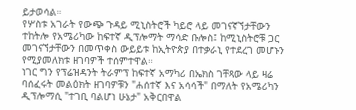ይታወሳል።
የሦስቱ አገራት የውጭ ጉዳይ ሚኒስትሮች ካይሮ ላይ መገናኛኘታቸውን ተከትሎ የአሜሪካው ከፍተኛ ዲፕሎማት ማሳድ ቡሎስ፤ ከሚኒስትሮቹ ጋር መገናኘታቸውን በመጥቀስ ውይይቱ ከኢትዮጵያ በተቃራኒ የተደረገ መሆኑን የሚያመለክቱ ዘገባዎች ተሰምተዋል።
ነገር ግን የፕሬዝዳንት ትራምፕ ከፍተኛ አማካሪ በኤክስ ገቸጻው ላይ ዛሬ ባሰፈሩት መልዕክት ዘገባዎቹን "ሐሰተኛ እና አሳሳች" በማለት የአሜሪካን ዲፕሎማሲ "ተገቢ ባልሆነ ሁኔታ" አቅርበዋል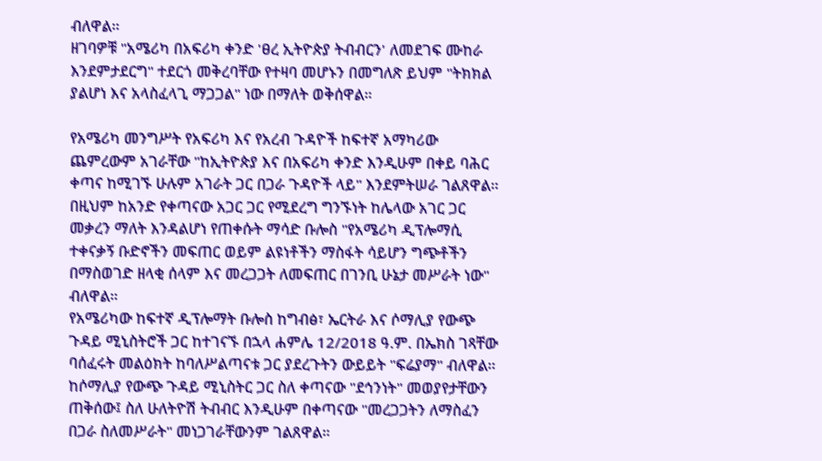ብለዋል።
ዘገባዎቹ "አሜሪካ በአፍሪካ ቀንድ 'ፀረ ኢትዮጵያ ትብብርን' ለመደገፍ ሙከራ እንደምታደርግ" ተደርጎ መቅረባቸው የተዛባ መሆኑን በመግለጽ ይህም "ትክክል ያልሆነ እና አላስፈላጊ ማጋጋል" ነው በማለት ወቅሰዋል።

የአሜሪካ መንግሥት የአፍሪካ እና የአረብ ጉዳዮች ከፍተኛ አማካሪው ጨምረውም አገራቸው "ከኢትዮጵያ እና በአፍሪካ ቀንድ እንዲሁም በቀይ ባሕር ቀጣና ከሚገኙ ሁሉም አገራት ጋር በጋራ ጉዳዮች ላይ" እንደምትሠራ ገልጸዋል።
በዚህም ከአንድ የቀጣናው አጋር ጋር የሚደረግ ግንኙነት ከሌላው አገር ጋር መቃረን ማለት እንዳልሆነ የጠቀሱት ማሳድ ቡሎስ "የአሜሪካ ዲፕሎማሲ ተቀናቃኝ ቡድኖችን መፍጠር ወይም ልዩነቶችን ማስፋት ሳይሆን ግጭቶችን በማስወገድ ዘላቂ ሰላም እና መረጋጋት ለመፍጠር በገንቢ ሁኔታ መሥራት ነው" ብለዋል።
የአሜሪካው ከፍተኛ ዲፕሎማት ቡሎስ ከግብፅ፣ ኤርትራ እና ሶማሊያ የውጭ ጉዳይ ሚኒስትሮች ጋር ከተገናኙ በኋላ ሐምሌ 12/2018 ዓ.ም. በኤክስ ገጻቸው ባሰፈሩት መልዕክት ከባለሥልጣናቱ ጋር ያደረጉትን ውይይት "ፍሬያማ" ብለዋል።
ከሶማሊያ የውጭ ጉዳይ ሚኒስትር ጋር ስለ ቀጣናው "ደኅንነት" መወያየታቸውን ጠቅሰው፤ ስለ ሁለትዮሽ ትብብር እንዲሁም በቀጣናው "መረጋጋትን ለማስፈን በጋራ ስለመሥራት" መነጋገራቸውንም ገልጸዋል።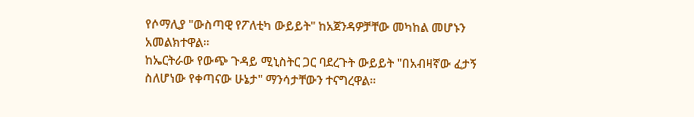የሶማሊያ "ውስጣዊ የፖለቲካ ውይይት" ከአጀንዳዎቻቸው መካከል መሆኑን አመልክተዋል።
ከኤርትራው የውጭ ጉዳይ ሚኒስትር ጋር ባደረጉት ውይይት "በአብዛኛው ፈታኝ ስለሆነው የቀጣናው ሁኔታ" ማንሳታቸውን ተናግረዋል።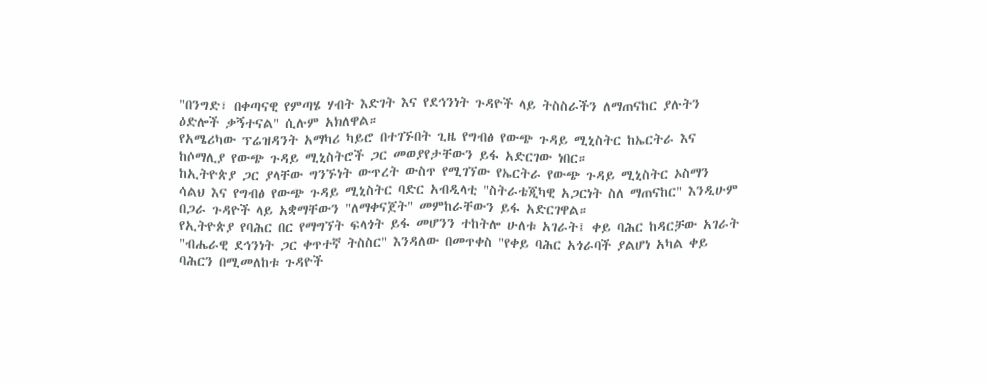"በንግድ፣ በቀጣናዊ የምጣሄ ሃብት እድገት እና የደኅንነት ጉዳዮች ላይ ትስስራችን ለማጠናከር ያሉትን ዕድሎች ቃኝተናል" ሲሉም አክለዋል።
የአሜሪካው ፕሬዝዳንት አማካሪ ካይሮ በተገኙበት ጊዜ የግብፅ የውጭ ጉዳይ ሚኒስትር ከኤርትራ እና ከሶማሊያ የውጭ ጉዳይ ሚኒስትሮች ጋር መወያየታቸውን ይፋ አድርገው ነበር።
ከኢትዮጵያ ጋር ያላቸው ግንኙነት ውጥረት ውስጥ የሚገኘው የኤርትራ የውጭ ጉዳይ ሚኒስትር ኦስማን ሳልህ እና የግብፅ የውጭ ጉዳይ ሚኒስትር ባድር አብዲላቲ "ስትራቴጂካዊ አጋርነት ስለ ማጠናከር" እንዲሁም በጋራ ጉዳዮች ላይ አቋማቸውን "ለማቀናጀት" መምከራቸውን ይፋ አድርገዋል።
የኢትዮጵያ የባሕር በር የማግኘት ፍላጎት ይፋ መሆንን ተከትሎ ሁለቱ አገራት፤ ቀይ ባሕር ከዳርቻው አገራት "ብሔራዊ ደኅንነት ጋር ቀጥተኛ ትስስር" እንዳለው በመጥቀስ "የቀይ ባሕር አጎራባች ያልሆነ አካል ቀይ ባሕርን በሚመለከቱ ጉዳዮች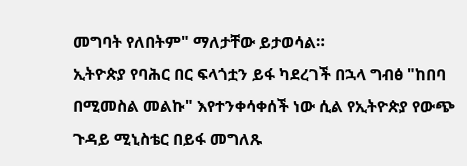መግባት የለበትም" ማለታቸው ይታወሳል።
ኢትዮጵያ የባሕር በር ፍላጎቷን ይፋ ካደረገች በኋላ ግብፅ "ከበባ በሚመስል መልኩ" እየተንቀሳቀሰች ነው ሲል የኢትዮጵያ የውጭ ጉዳይ ሚኒስቴር በይፋ መግለጹ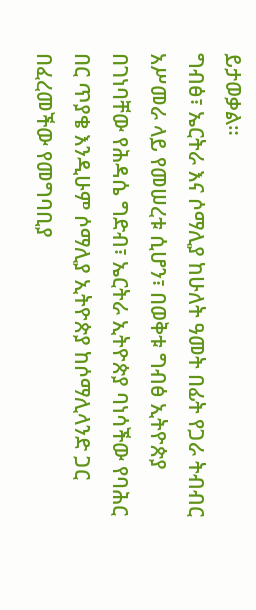ይታወቃል።
ግብፅ፣ ኤርትራ እና ሶማሊያ ከሁለት ዓመት በፊት የጋራ ትብብር አሥመራ ላይ የመሠረቱ ሲሆን፣ በወቅቱ ግብፅ ኢትዮጵያ በገነባቸው የሕዳሴ ግድብ፣ ኤርትራ ኢትዮጵያ ባነሳችው የባሕር በር ጥያቄ እንዲሁም ሶማሊያ ኢትዮጵያ ከሶማሊላንድ ጋር በፈረመችው የመግባቢያ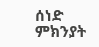ሰነድ ምክንያት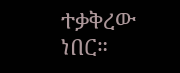ተቃቅረው ነበር።